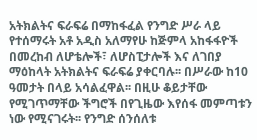አትክልትና ፍራፍሬ በማከፋፈል የንግድ ሥራ ላይ የተሰማሩት አቶ አዲስ አለማየሁ ከጅምላ አከፋፋዮች በመረከብ ለሆቴሎች፣ ለሆስፒታሎች እና ለገበያ ማዕከላት አትክልትና ፍራፍሬ ያቀርባሉ፡፡ በሥራው ከ10 ዓመታት በላይ አሳልፈዋል፡፡ በዚሁ ቆይታቸው የሚገጥማቸው ችግሮች በየጊዜው እየሰፋ መምጣቱን ነው የሚናገሩት፡፡ የንግድ ሰንሰለቱ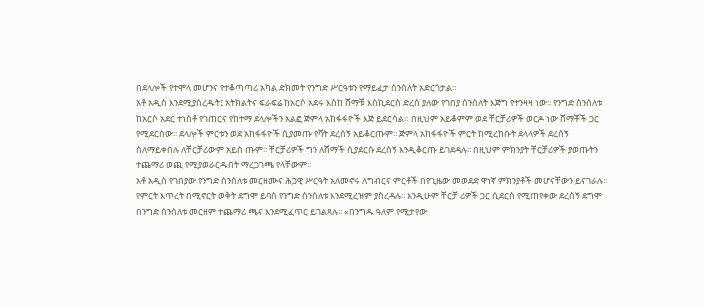በደላሎች የተሞላ መሆንና የተቆጣጣሪ አካል ድክመት የንግድ ሥርዓቱን የማይፈታ ሰንሰለት አድርጎታል።
አቶ አዲስ እንደሚያስረዱት፤ አትክልትና ፍራፍሬ ከአርሶ አደሩ እስከ ሸማቹ እስኪደርስ ድረስ ያለው የገበያ ሰንሰለት እጅግ የተንዛዛ ነው፡፡ የንግድ ሰንሰለቱ ከአርሶ አደር ተነስቶ የገጠርና የከተማ ደላሎችን አልፎ ጅምላ አከፋፋዮች እጅ ይደርሳል። በዚህም አይቆምም ወደ ቸርቻሪዎች ወርዶ ነው ሸማቾች ጋር የሚደርሰው፡፡ ደላሎች ምርቱን ወደ አከፋፋዮች ሲያመጡ የቫት ደረሰኝ አይቆርጡም፡፡ ጅምላ አከፋፋዮች ምርት ከሚረከቡት ደላላዎች ደረሰኝ ስለማይቀበሉ ለቸርቻሪውም አይሰ ጡም፡፡ ቸርቻሪዎች ግን ለሸማች ሲያደርሱ ደረሰኝ እንዲቆርጡ ይገደዳሉ፡፡ በዚህም ምክንያት ቸርቻሪዎች ያወጡትን ተጨማሪ ወጪ የሚያወራርዱበት ማረጋገጫ የላቸውም፡፡
አቶ አዲስ የገበያው የንግድ ሰንሰለቱ መርዘሙና ሕጋዊ ሥርዓት አለመኖሩ ለግብርና ምርቶች በየጊዜው መወደድ ዋነኛ ምክንያቶች መሆናቸውን ይናገራሉ፡፡ የምርት እጥረት በሚኖርት ወቅት ደግሞ ይባስ የንግድ ሰንሰለቱ እንደሚረዝም ያስረዳሉ፡፡ እንዲሁም ቸርቻ ሪዎች ጋር ሲደርስ የሚጠየቀው ደረሰኝ ደግሞ በንግድ ሰንሰለቱ መርዘም ተጨማሪ ጫና እንደሚፈጥር ይገልጻሉ፡፡ «በንግዱ ዓለም የሚታየው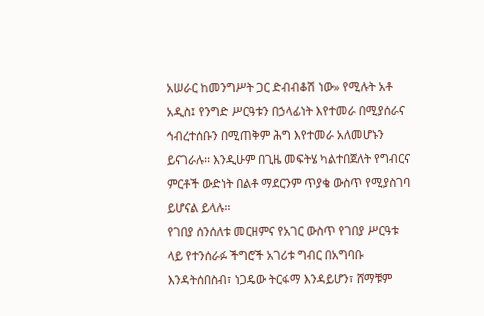አሠራር ከመንግሥት ጋር ድብብቆሽ ነው» የሚሉት አቶ አዲስ፤ የንግድ ሥርዓቱን በኃላፊነት እየተመራ በሚያሰራና ኅብረተሰቡን በሚጠቅም ሕግ እየተመራ አለመሆኑን ይናገራሉ፡፡ እንዲሁም በጊዜ መፍትሄ ካልተበጀለት የግብርና ምርቶች ውድነት በልቶ ማደርንም ጥያቄ ውስጥ የሚያስገባ ይሆናል ይላሉ፡፡
የገበያ ሰንሰለቱ መርዘምና የአገር ውስጥ የገበያ ሥርዓቱ ላይ የተንሰራፉ ችግሮች አገሪቱ ግብር በአግባቡ እንዳትሰበስብ፣ ነጋዴው ትርፋማ እንዳይሆን፣ ሸማቹም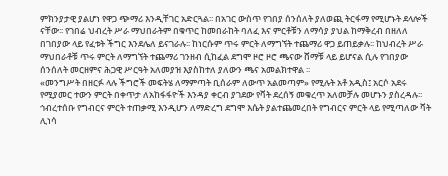ምክንያታዊ ያልሆነ የዋጋ ጭማሪ እንዲቸገር አድርጓል፡፡ በአገር ውስጥ የገበያ ሰንሰለት ያለወጪ ትርፋማ የሚሆኑት ደላሎች ናቸው፡፡ የገበሬ ህብረት ሥራ ማህበራትም በቁጥር ከመበራከት ባለፈ እና ምርቶቹን ለማሳያ ያህል ከማቅረብ በዘለለ በገበያው ላይ የፈቱት ችግር እንደሌለ ይናገራሉ፡፡ ከነርሱም ጥሩ ምርት ለማግኘት ተጨማሪ ዋጋ ይጠይቃሉ፡፡ ከህብረት ሥራ ማህበራቶቹ ጥሩ ምርት ለማግኘት ተጨማሪ ገንዘብ ሲከፈል ደግሞ ዞሮ ዞሮ ጫናው ሸማቹ ላይ ይሆናል ሲሉ የገበያው ሰንሰለት መርዘምና ሕጋዊ ሥርዓት አለመያዝ እያስከተለ ያለውን ጫና አመልክተዋል ፡፡
«መንግሥት በዘርፉ ላሉ ችግሮች መፍትሄ ለማምጣት ቢሰራም ለውጥ አልመጣም» የሚሉት አቶ አዲስ፤ አርሶ አደሩ የሚያመር ተውን ምርት በቀጥታ ለአከፋፋዮች እንዳያ ቀርብ ያገደው የቫት ደረሰኝ መቁረጥ አለመቻሉ መሆኑን ያስረዳሉ፡፡ ኅብረተሰቡ የግብርና ምርት ተጠቃሚ እንዲሆን ለማድረግ ደግሞ እሴት ያልተጨመረበት የግብርና ምርት ላይ የሚጣለው ቫት ሊነሳ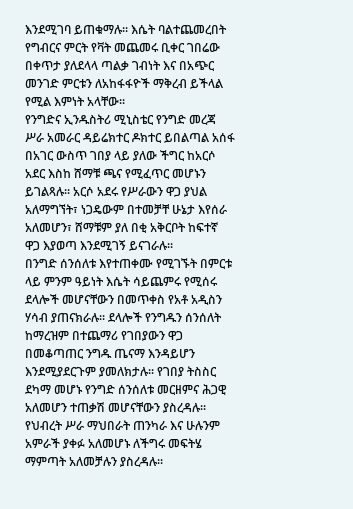እንደሚገባ ይጠቁማሉ፡፡ እሴት ባልተጨመረበት የግብርና ምርት የቫት መጨመሩ ቢቀር ገበሬው በቀጥታ ያለደላላ ጣልቃ ገብነት እና በአጭር መንገድ ምርቱን ለአከፋፋዮች ማቅረብ ይችላል የሚል እምነት አላቸው፡፡
የንግድና ኢንዱስትሪ ሚኒስቴር የንግድ መረጃ ሥራ አመራር ዳይሬክተር ዶክተር ይበልጣል አሰፋ በአገር ውስጥ ገበያ ላይ ያለው ችግር ከአርሶ አደር እስከ ሸማቹ ጫና የሚፈጥር መሆኑን ይገልጻሉ፡፡ አርሶ አደሩ የሥራውን ዋጋ ያህል አለማግኘት፣ ነጋዴውም በተመቻቸ ሁኔታ እየሰራ አለመሆን፣ ሸማቹም ያለ በቂ አቅርቦት ከፍተኛ ዋጋ እያወጣ እንደሚገኝ ይናገራሉ፡፡
በንግድ ሰንሰለቱ እየተጠቀሙ የሚገኙት በምርቱ ላይ ምንም ዓይነት እሴት ሳይጨምሩ የሚሰሩ ደላሎች መሆናቸውን በመጥቀስ የአቶ አዲስን ሃሳብ ያጠናክራሉ፡፡ ደላሎች የንግዱን ሰንሰለት ከማረዝም በተጨማሪ የገበያውን ዋጋ በመቆጣጠር ንግዱ ጤናማ እንዳይሆን እንደሚያደርጉም ያመለክታሉ፡፡ የገበያ ትስስር ደካማ መሆኑ የንግድ ሰንሰለቱ መርዘምና ሕጋዊ አለመሆን ተጠቃሽ መሆናቸውን ያስረዳሉ፡፡ የህብረት ሥራ ማህበራት ጠንካራ እና ሁሉንም አምራች ያቀፉ አለመሆኑ ለችግሩ መፍትሄ ማምጣት አለመቻሉን ያስረዳሉ፡፡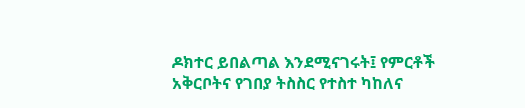ዶክተር ይበልጣል እንደሚናገሩት፤ የምርቶች አቅርቦትና የገበያ ትስስር የተስተ ካከለና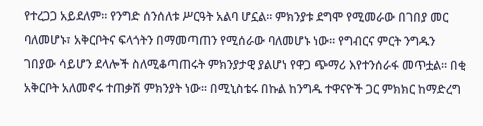የተረጋጋ አይደለም፡፡ የንግድ ሰንሰለቱ ሥርዓት አልባ ሆኗል፡፡ ምክንያቱ ደግሞ የሚመራው በገበያ መር ባለመሆኑ፣ አቅርቦትና ፍላጎትን በማመጣጠን የሚሰራው ባለመሆኑ ነው፡፡ የግብርና ምርት ንግዱን ገበያው ሳይሆን ደላሎች ስለሚቆጣጠሩት ምክንያታዊ ያልሆነ የዋጋ ጭማሪ እየተንሰራፋ መጥቷል፡፡ በቂ አቅርቦት አለመኖሩ ተጠቃሽ ምክንያት ነው። በሚኒስቴሩ በኩል ከንግዱ ተዋናዮች ጋር ምክክር ከማድረግ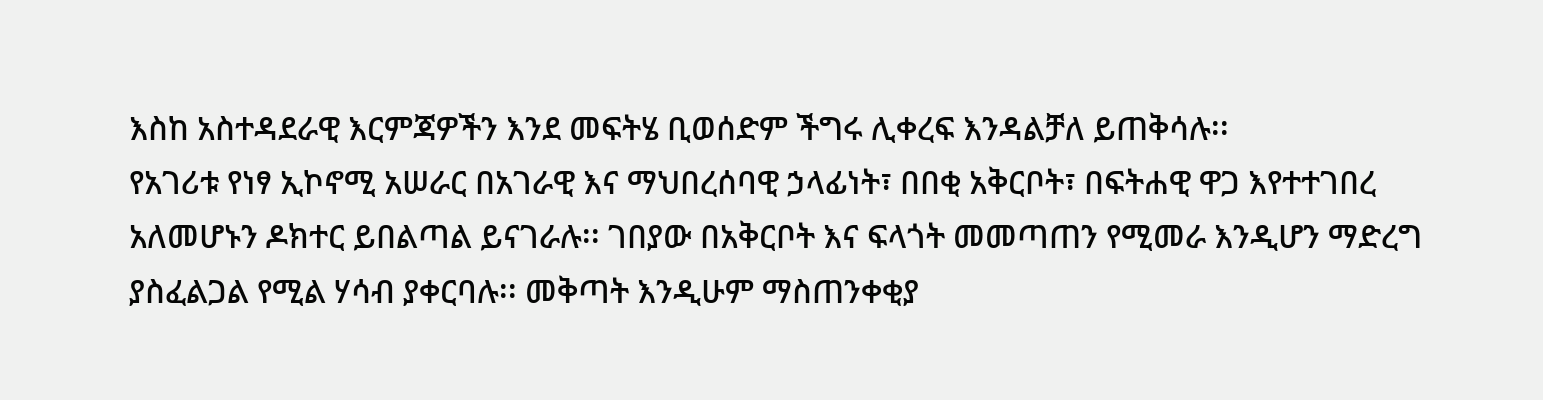እስከ አስተዳደራዊ እርምጃዎችን እንደ መፍትሄ ቢወሰድም ችግሩ ሊቀረፍ እንዳልቻለ ይጠቅሳሉ፡፡
የአገሪቱ የነፃ ኢኮኖሚ አሠራር በአገራዊ እና ማህበረሰባዊ ኃላፊነት፣ በበቂ አቅርቦት፣ በፍትሐዊ ዋጋ እየተተገበረ አለመሆኑን ዶክተር ይበልጣል ይናገራሉ፡፡ ገበያው በአቅርቦት እና ፍላጎት መመጣጠን የሚመራ እንዲሆን ማድረግ ያስፈልጋል የሚል ሃሳብ ያቀርባሉ፡፡ መቅጣት እንዲሁም ማስጠንቀቂያ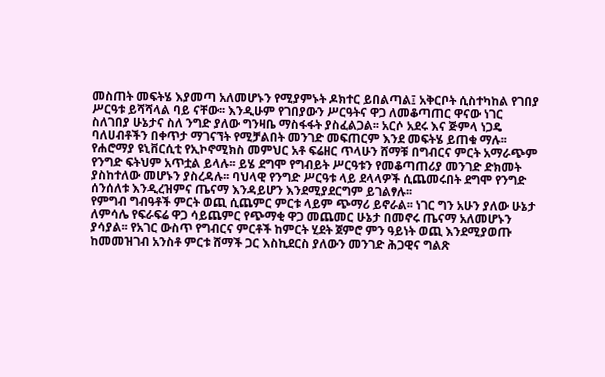መስጠት መፍትሄ እያመጣ አለመሆኑን የሚያምኑት ዶክተር ይበልጣል፤ አቅርቦት ሲስተካከል የገበያ ሥርዓቱ ይሻሻላል ባይ ናቸው፡፡ እንዲሁም የገበያውን ሥርዓትና ዋጋ ለመቆጣጠር ዋናው ነገር ስለገበያ ሁኔታና ስለ ንግድ ያለው ግንዛቤ ማስፋፋት ያስፈልጋል፡፡ አርሶ አደሩ እና ጅምላ ነጋዴ ባለሀብቶችን በቀጥታ ማገናኘት የሚቻልበት መንገድ መፍጠርም እንደ መፍትሄ ይጠቁ ማሉ፡፡
የሐሮማያ ዩኒቨርሲቲ የኢኮኖሚክስ መምህር አቶ ፍሬዘር ጥላሁን ሸማቹ በግብርና ምርት አማራጭም የንግድ ፍትህም አጥቷል ይላሉ፡፡ ይሄ ደግሞ የግብይት ሥርዓቱን የመቆጣጠሪያ መንገድ ድክመት ያስከተለው መሆኑን ያስረዳሉ፡፡ ባህላዊ የንግድ ሥርዓቱ ላይ ደላላዎች ሲጨመሩበት ደግሞ የንግድ ሰንሰለቱ እንዲረዝምና ጤናማ እንዳይሆን እንደሚያደርግም ይገልፃሉ፡፡
የምግብ ግብዓቶች ምርት ወጪ ሲጨምር ምርቱ ላይም ጭማሪ ይኖራል፡፡ ነገር ግን አሁን ያለው ሁኔታ ለምሳሌ የፍራፍሬ ዋጋ ሳይጨምር የጭማቂ ዋጋ መጨመር ሁኔታ በመኖሩ ጤናማ አለመሆኑን ያሳያል፡፡ የአገር ውስጥ የግብርና ምርቶች ከምርት ሂደት ጀምሮ ምን ዓይነት ወጪ እንደሚያወጡ ከመመዝገብ አንስቶ ምርቱ ሸማች ጋር እስኪደርስ ያለውን መንገድ ሕጋዊና ግልጽ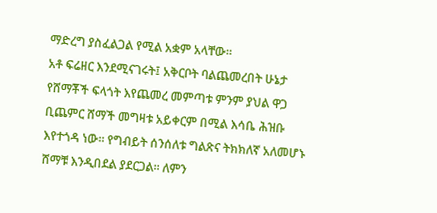ማድረግ ያስፈልጋል የሚል አቋም አላቸው፡፡
አቶ ፍሬዘር እንደሚናገሩት፤ አቅርቦት ባልጨመረበት ሁኔታ የሸማቾች ፍላጎት እየጨመረ መምጣቱ ምንም ያህል ዋጋ ቢጨምር ሸማች መግዛቱ አይቀርም በሚል እሳቤ ሕዝቡ እየተጎዳ ነው፡፡ የግብይት ሰንሰለቱ ግልጽና ትክክለኛ አለመሆኑ ሸማቹ እንዲበደል ያደርጋል፡፡ ለምን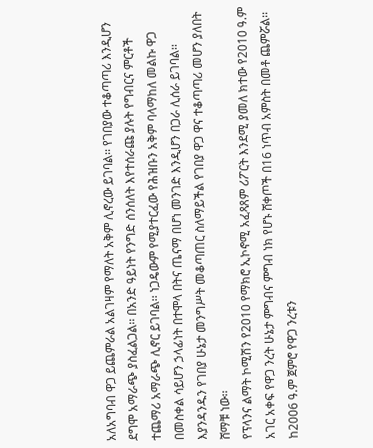አለአግባብ ዋጋ ይጨምራል አልገዛም የማለት አቅም ሊኖረው ይገባል፡፡ የገበያው ተቆጣጣሪ እንዲሆን ደግሞ አማራጭ ያስፈልጋል፡፡ በአንድ ዓይነት የንግድ ሰንሰለት እየተሰራጩ ያሉት የግብርና ምርቶች ተጨማሪ አማራጭ ሊኖር ይገባል፡፡ ነጋዴውም የሚያተርፈው የሕዝቡን አቅም ባላማከለ መልኩ ዋጋ በመስቀል ሳይሆን ኃላፊነት በተሞላ በትና ጤናማ በሆነ መንገድ እንዲሆን በጋራ ሊሰራ ይገባል፡፡ እያንዳንዱን የገበያ ሁኔታ መንግሥት መቆጣጠር ስለማይችል የገበያ ዋጋ ዋና ተቆጣጣሪ መሆን ያለበት ሸማቹ ነው፡፡
የፕላንና ልማት ኮሚሽን የ2010 የማክሮ ኢኮኖሚ አፈጻጸም ሪፖርት እንደሚ ያመለ ክተው የ2010 ዓ.ም አገር አቀፍ የዋጋ ንረት ሁኔታ ምግብና ምግብ ነክ የሆኑ ሸቀጦች በ16 ነጥብ አምስት በመቶ ጨምሯል፡፡ ከ2006 ዓ.ም ጀምሮ የዋጋ ንረቱን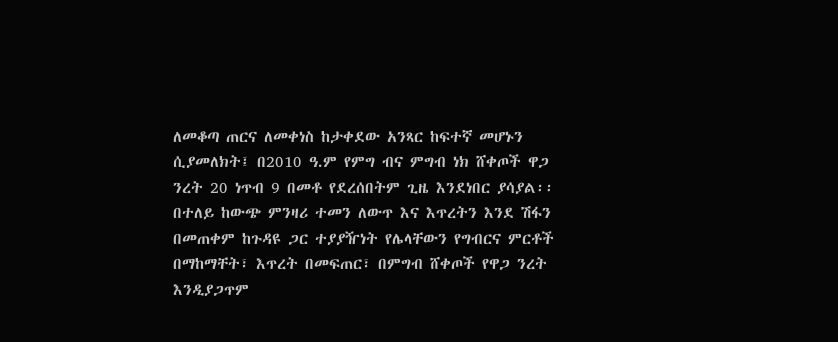ለመቆጣ ጠርና ለመቀነስ ከታቀደው አንጻር ከፍተኛ መሆኑን ሲያመለክት፤ በ2010 ዓ.ም የምግ ብና ምግብ ነክ ሸቀጦች ዋጋ ንረት 20 ነጥብ 9 በመቶ የደረሰበትም ጊዜ እንደነበር ያሳያል፡፡ በተለይ ከውጭ ምንዛሪ ተመን ለውጥ እና እጥረትን እንደ ሽፋን በመጠቀም ከጉዳዩ ጋር ተያያዥነት የሌላቸውን የግብርና ምርቶች በማከማቸት፣ እጥረት በመፍጠር፣ በምግብ ሸቀጦች የዋጋ ንረት እንዲያጋጥም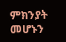ምክንያት መሆኑን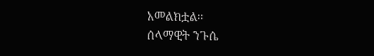አመልክቷል፡፡
ሰላማዊት ንጉሴ